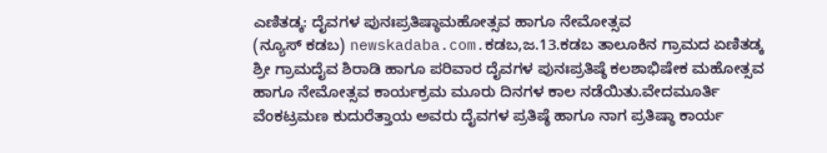ಎಣಿತಡ್ಕ: ದೈವಗಳ ಪುನಃಪ್ರತಿಷ್ಠಾಮಹೋತ್ಸವ ಹಾಗೂ ನೇಮೋತ್ಸವ
(ನ್ಯೂಸ್ ಕಡಬ) newskadaba.com.ಕಡಬ,ಜ.13.ಕಡಬ ತಾಲೂಕಿನ ಗ್ರಾಮದ ಏಣಿತಡ್ಕ ಶ್ರೀ ಗ್ರಾಮದೈವ ಶಿರಾಡಿ ಹಾಗೂ ಪರಿವಾರ ದೈವಗಳ ಪುನಃಪ್ರತಿಷ್ಠೆ ಕಲಶಾಭಿಷೇಕ ಮಹೋತ್ಸವ ಹಾಗೂ ನೇಮೋತ್ಸವ ಕಾರ್ಯಕ್ರಮ ಮೂರು ದಿನಗಳ ಕಾಲ ನಡೆಯಿತು.ವೇದಮೂರ್ತಿ ವೆಂಕಟ್ರಮಣ ಕುದುರೆತ್ತಾಯ ಅವರು ದೈವಗಳ ಪ್ರತಿಷ್ಠೆ ಹಾಗೂ ನಾಗ ಪ್ರತಿಷ್ಠಾ ಕಾರ್ಯ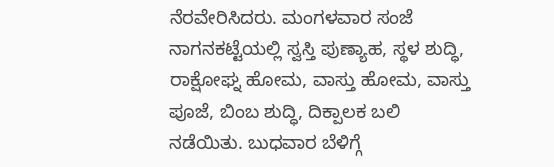ನೆರವೇರಿಸಿದರು. ಮಂಗಳವಾರ ಸಂಜೆ ನಾಗನಕಟ್ಟೆಯಲ್ಲಿ ಸ್ವಸ್ತಿ ಪುಣ್ಯಾಹ, ಸ್ಥಳ ಶುದ್ಧಿ, ರಾಕ್ಷೋಘ್ನ ಹೋಮ, ವಾಸ್ತು ಹೋಮ, ವಾಸ್ತು ಪೂಜೆ, ಬಿಂಬ ಶುದ್ಧಿ, ದಿಕ್ಪಾಲಕ ಬಲಿ ನಡೆಯಿತು. ಬುಧವಾರ ಬೆಳಿಗ್ಗೆ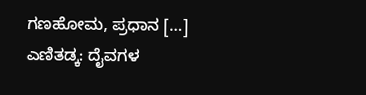ಗಣಹೋಮ, ಪ್ರಧಾನ […]
ಎಣಿತಡ್ಕ: ದೈವಗಳ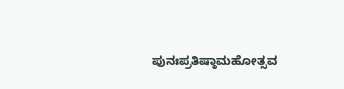ಪುನಃಪ್ರತಿಷ್ಠಾಮಹೋತ್ಸವ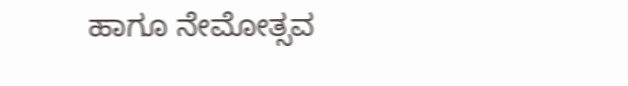ಹಾಗೂ ನೇಮೋತ್ಸವ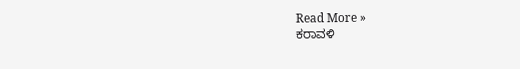Read More »
ಕರಾವಳಿ